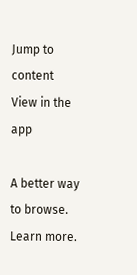Jump to content
View in the app

A better way to browse. Learn more.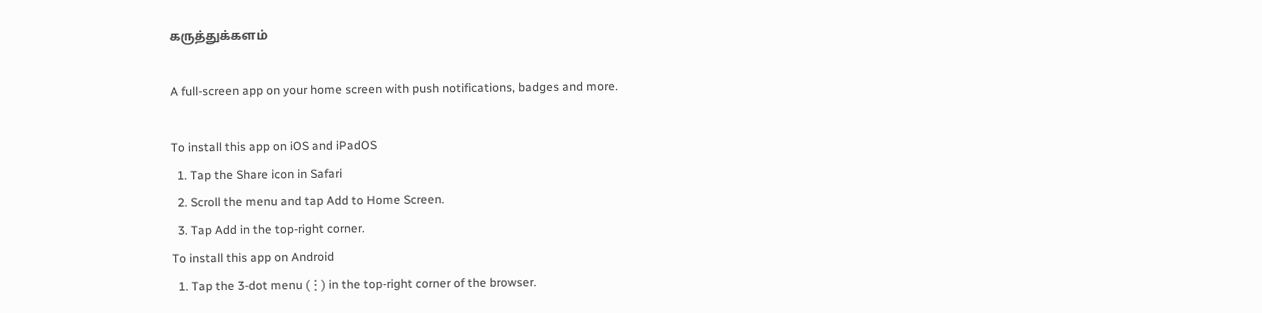கருத்துக்களம்

A full-screen app on your home screen with push notifications, badges and more.

To install this app on iOS and iPadOS
  1. Tap the Share icon in Safari
  2. Scroll the menu and tap Add to Home Screen.
  3. Tap Add in the top-right corner.
To install this app on Android
  1. Tap the 3-dot menu (⋮) in the top-right corner of the browser.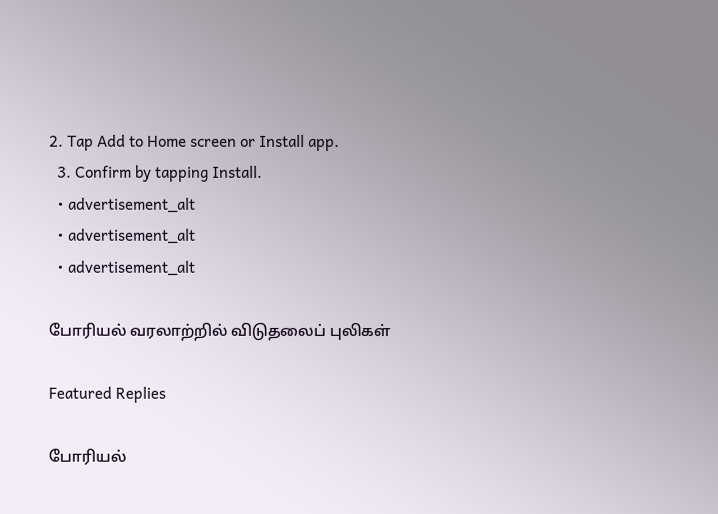2. Tap Add to Home screen or Install app.
  3. Confirm by tapping Install.
  • advertisement_alt
  • advertisement_alt
  • advertisement_alt

போரியல் வரலாற்றில் விடுதலைப் புலிகள்

Featured Replies

போரியல்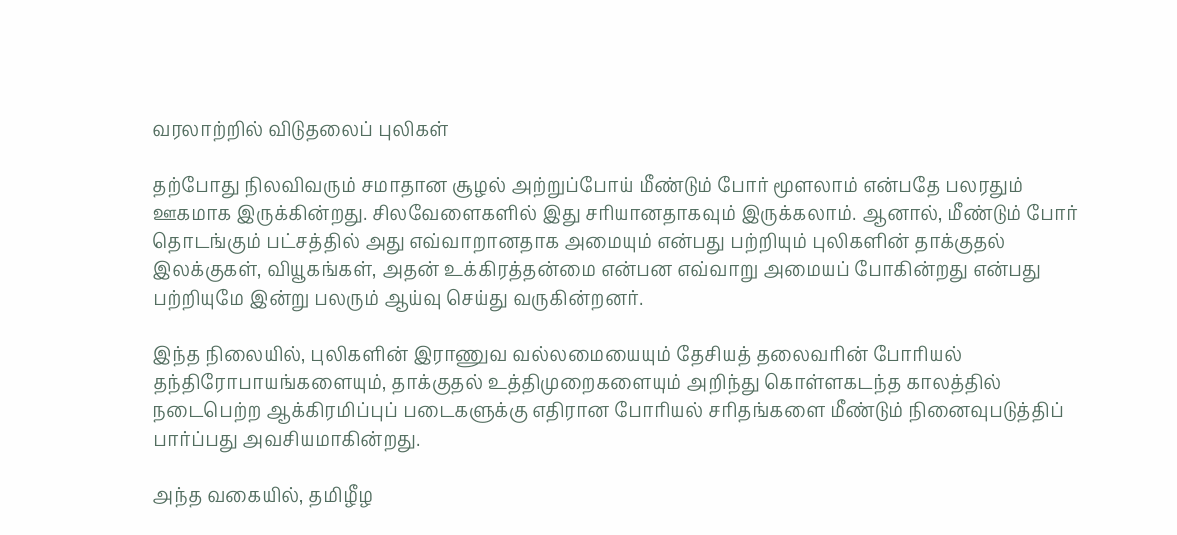வரலாற்றில் விடுதலைப் புலிகள்

தற்போது நிலவிவரும் சமாதான சூழல் அற்றுப்போய் மீண்டும் போர் மூளலாம் என்பதே பலரதும் ஊகமாக இருக்கின்றது. சிலவேளைகளில் இது சரியானதாகவும் இருக்கலாம். ஆனால், மீண்டும் போர் தொடங்கும் பட்சத்தில் அது எவ்வாறானதாக அமையும் என்பது பற்றியும் புலிகளின் தாக்குதல் இலக்குகள், வியூகங்கள், அதன் உக்கிரத்தன்மை என்பன எவ்வாறு அமையப் போகின்றது என்பது பற்றியுமே இன்று பலரும் ஆய்வு செய்து வருகின்றனர்.

இந்த நிலையில், புலிகளின் இராணுவ வல்லமையையும் தேசியத் தலைவரின் போரியல் தந்திரோபாயங்களையும், தாக்குதல் உத்திமுறைகளையும் அறிந்து கொள்ளகடந்த காலத்தில் நடைபெற்ற ஆக்கிரமிப்புப் படைகளுக்கு எதிரான போரியல் சரிதங்களை மீண்டும் நினைவுபடுத்திப் பார்ப்பது அவசியமாகின்றது.

அந்த வகையில், தமிழீழ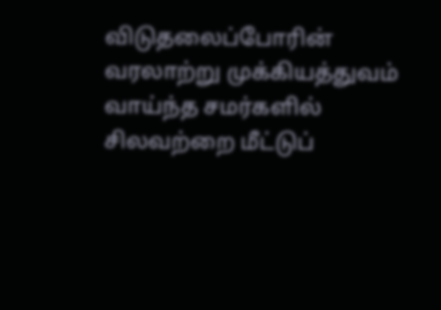விடுதலைப்போரின் வரலாற்று முக்கியத்துவம் வாய்ந்த சமர்களில் சிலவற்றை மீட்டுப்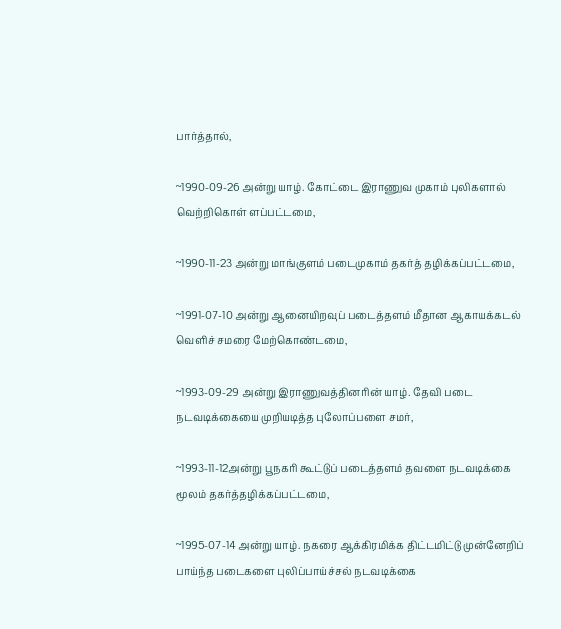பார்த்தால்,

~1990-09-26 அன்று யாழ். கோட்டை இராணுவ முகாம் புலிகளால் வெற்றிகொள் ளப்பட்டமை,

~1990-11-23 அன்று மாங்குளம் படைமுகாம் தகர்த் தழிக்கப்பட்டமை,

~1991-07-10 அன்று ஆனையிறவுப் படைத்தளம் மீதான ஆகாயக்கடல் வெளிச் சமரை மேற்கொண்டமை,

~1993-09-29 அன்று இராணுவத்தினரின் யாழ். தேவி படை நடவடிக்கையை முறியடித்த புலோப்பளை சமர்,

~1993-11-12அன்று பூநகரி கூட்டுப் படைத்தளம் தவளை நடவடிக்கை மூலம் தகர்த்தழிக்கப்பட்டமை,

~1995-07-14 அன்று யாழ். நகரை ஆக்கிரமிக்க திட்டமிட்டு முன்னேறிப் பாய்ந்த படைகளை புலிப்பாய்ச்சல் நடவடிக்கை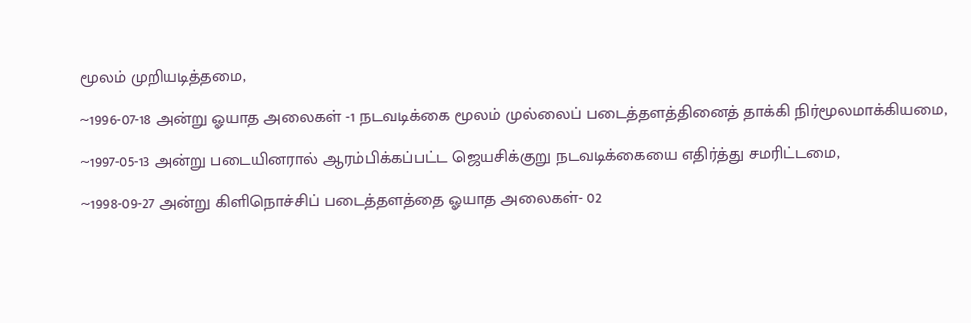மூலம் முறியடித்தமை,

~1996-07-18 அன்று ஓயாத அலைகள் -1 நடவடிக்கை மூலம் முல்லைப் படைத்தளத்தினைத் தாக்கி நிர்மூலமாக்கியமை,

~1997-05-13 அன்று படையினரால் ஆரம்பிக்கப்பட்ட ஜெயசிக்குறு நடவடிக்கையை எதிர்த்து சமரிட்டமை,

~1998-09-27 அன்று கிளிநொச்சிப் படைத்தளத்தை ஓயாத அலைகள்- 02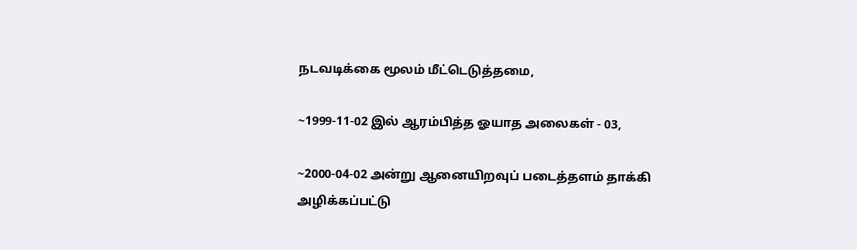நடவடிக்கை மூலம் மீட்டெடுத்தமை,

~1999-11-02 இல் ஆரம்பித்த ஓயாத அலைகள் - 03,

~2000-04-02 அன்று ஆனையிறவுப் படைத்தளம் தாக்கி அழிக்கப்பட்டு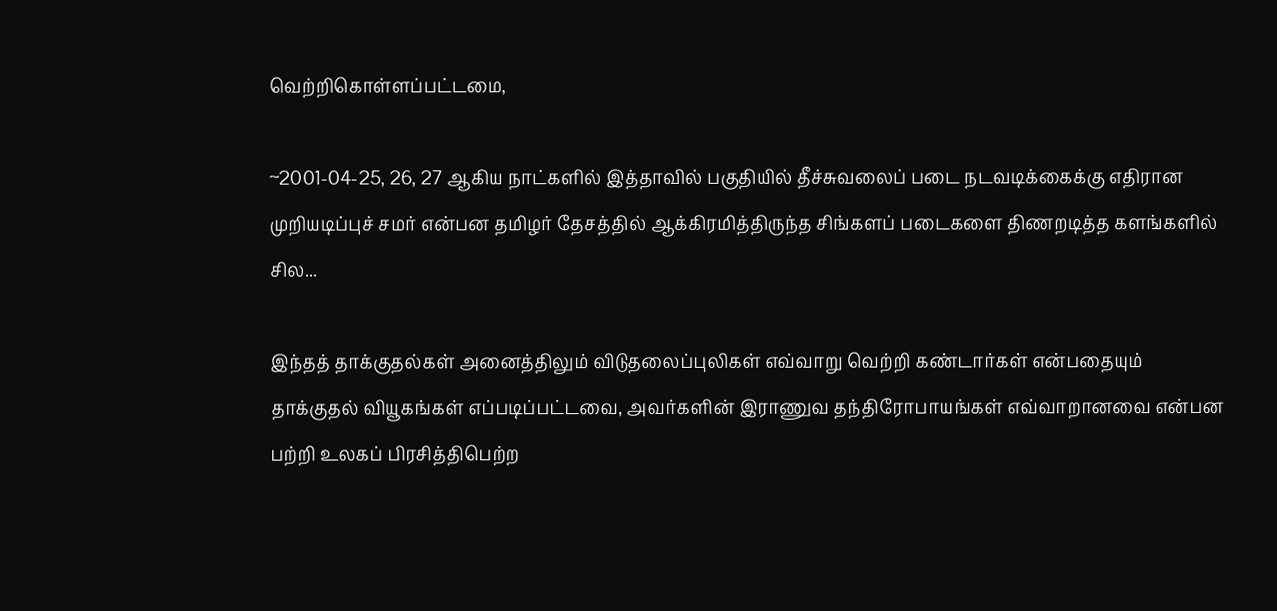வெற்றிகொள்ளப்பட்டமை,

~2001-04-25, 26, 27 ஆகிய நாட்களில் இத்தாவில் பகுதியில் தீச்சுவலைப் படை நடவடிக்கைக்கு எதிரான முறியடிப்புச் சமர் என்பன தமிழர் தேசத்தில் ஆக்கிரமித்திருந்த சிங்களப் படைகளை திணறடித்த களங்களில் சில...

இந்தத் தாக்குதல்கள் அனைத்திலும் விடுதலைப்புலிகள் எவ்வாறு வெற்றி கண்டார்கள் என்பதையும் தாக்குதல் வியூகங்கள் எப்படிப்பட்டவை, அவர்களின் இராணுவ தந்திரோபாயங்கள் எவ்வாறானவை என்பன பற்றி உலகப் பிரசித்திபெற்ற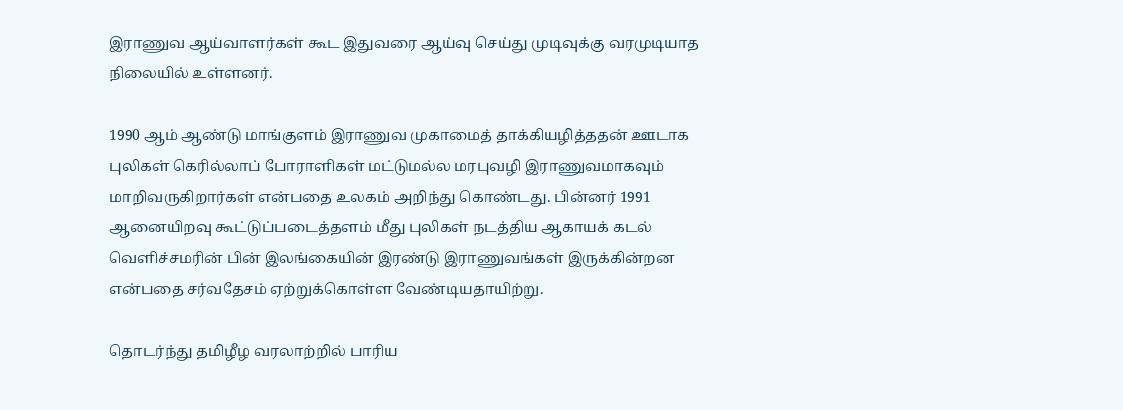இராணுவ ஆய்வாளர்கள் கூட இதுவரை ஆய்வு செய்து முடிவுக்கு வரமுடியாத நிலையில் உள்ளனர்.

1990 ஆம் ஆண்டு மாங்குளம் இராணுவ முகாமைத் தாக்கியழித்ததன் ஊடாக புலிகள் கெரில்லாப் போராளிகள் மட்டுமல்ல மரபுவழி இராணுவமாகவும் மாறிவருகிறார்கள் என்பதை உலகம் அறிந்து கொண்டது. பின்னர் 1991 ஆனையிறவு கூட்டுப்படைத்தளம் மீது புலிகள் நடத்திய ஆகாயக் கடல் வெளிச்சமரின் பின் இலங்கையின் இரண்டு இராணுவங்கள் இருக்கின்றன என்பதை சர்வதேசம் ஏற்றுக்கொள்ள வேண்டியதாயிற்று.

தொடர்ந்து தமிழீழ வரலாற்றில் பாரிய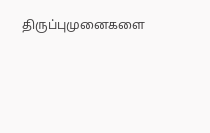திருப்புமுனைகளை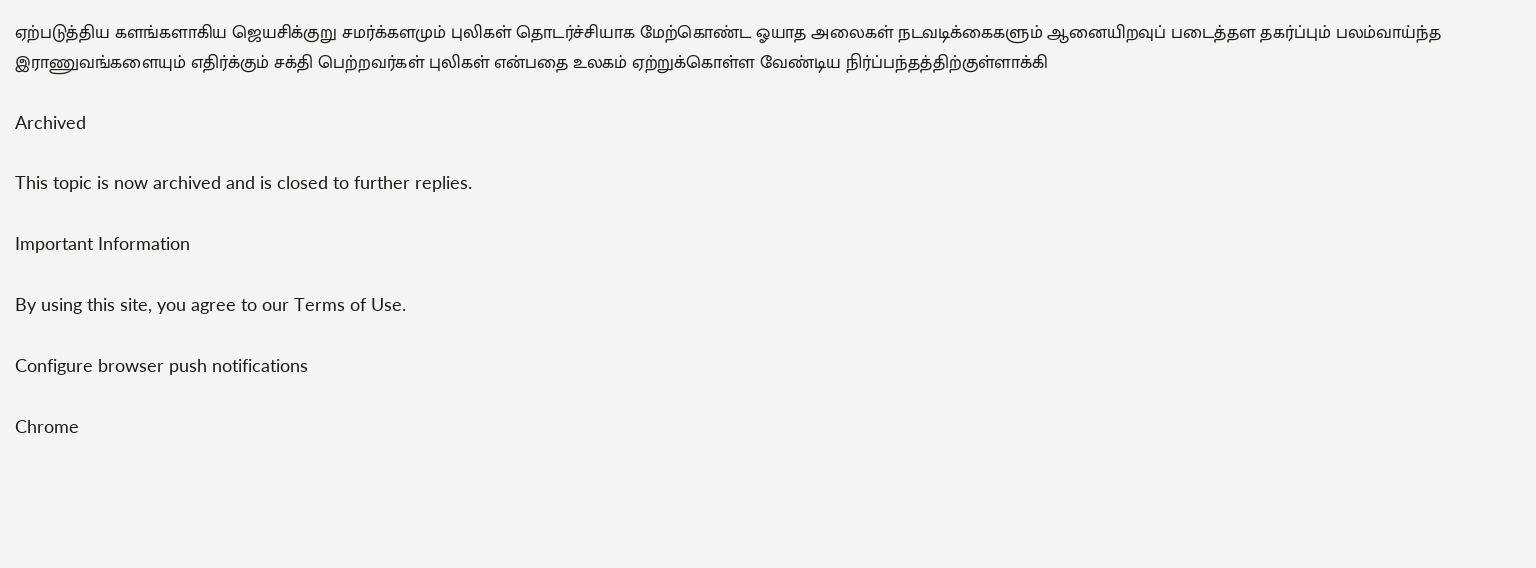ஏற்படுத்திய களங்களாகிய ஜெயசிக்குறு சமர்க்களமும் புலிகள் தொடர்ச்சியாக மேற்கொண்ட ஓயாத அலைகள் நடவடிக்கைகளும் ஆனையிறவுப் படைத்தள தகர்ப்பும் பலம்வாய்ந்த இராணுவங்களையும் எதிர்க்கும் சக்தி பெற்றவர்கள் புலிகள் என்பதை உலகம் ஏற்றுக்கொள்ள வேண்டிய நிர்ப்பந்தத்திற்குள்ளாக்கி

Archived

This topic is now archived and is closed to further replies.

Important Information

By using this site, you agree to our Terms of Use.

Configure browser push notifications

Chrome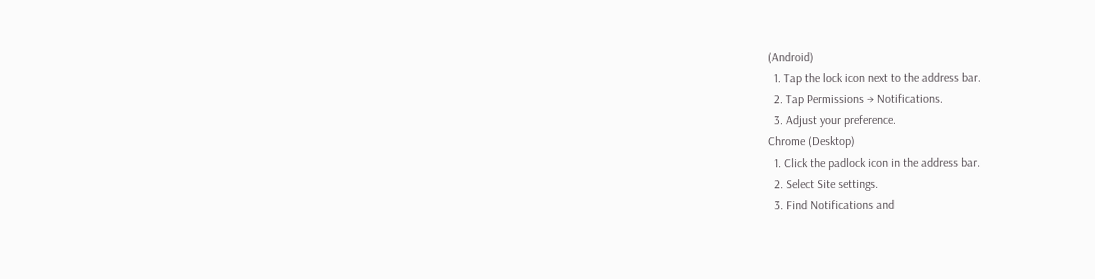(Android)
  1. Tap the lock icon next to the address bar.
  2. Tap Permissions → Notifications.
  3. Adjust your preference.
Chrome (Desktop)
  1. Click the padlock icon in the address bar.
  2. Select Site settings.
  3. Find Notifications and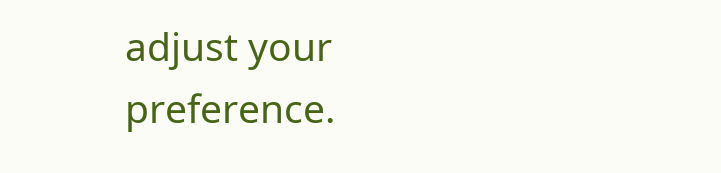adjust your preference.